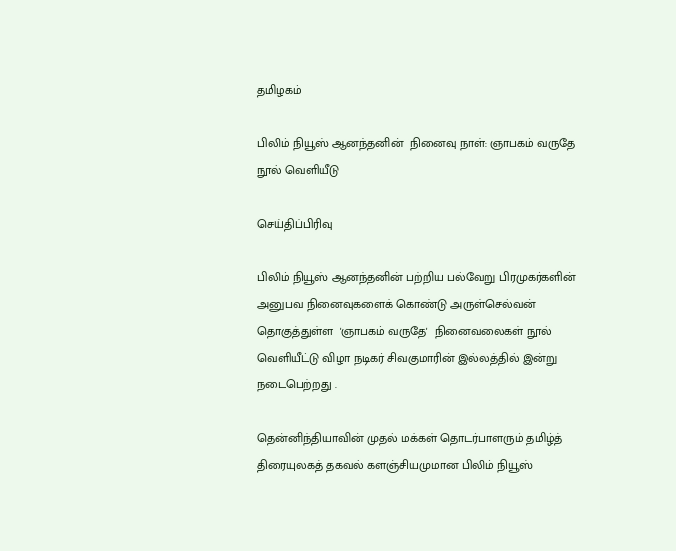தமிழகம்

பிலிம் நியூஸ் ஆனந்தனின்  நினைவு நாள்: ஞாபகம் வருதே நூல் வெளியீடு

செய்திப்பிரிவு

பிலிம் நியூஸ் ஆனந்தனின் பற்றிய பல்வேறு பிரமுகர்களின் அனுபவ நினைவுகளைக் கொண்டு அருள்செல்வன் தொகுத்துள்ள  'ஞாபகம் வருதே'  நினைவலைகள் நூல் வெளியீட்டு விழா நடிகர் சிவகுமாரின் இல்லத்தில் இன்று நடைபெற்றது .

தென்னிந்தியாவின் முதல் மக்கள் தொடர்பாளரும் தமிழ்த் திரையுலகத் தகவல் களஞ்சியமுமான பிலிம் நியூஸ்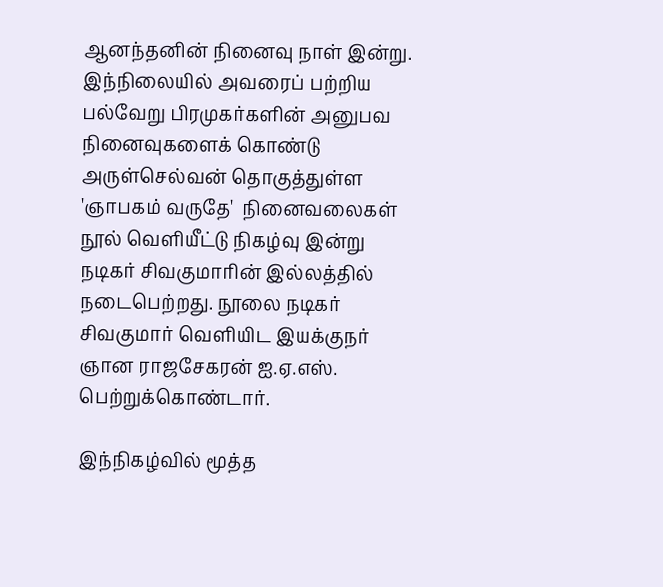ஆனந்தனின் நினைவு நாள் இன்று.  இந்நிலையில் அவரைப் பற்றிய பல்வேறு பிரமுகர்களின் அனுபவ நினைவுகளைக் கொண்டு அருள்செல்வன் தொகுத்துள்ள  'ஞாபகம் வருதே'  நினைவலைகள் நூல் வெளியீட்டு நிகழ்வு இன்று நடிகர் சிவகுமாரின் இல்லத்தில் நடைபெற்றது. நூலை நடிகர் சிவகுமார் வெளியிட இயக்குநர் ஞான ராஜசேகரன் ஐ.ஏ.எஸ். பெற்றுக்கொண்டார்.

இந்நிகழ்வில் மூத்த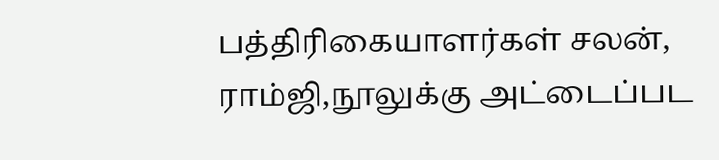பத்திரிகையாளர்கள் சலன், ராம்ஜி,நூலுக்கு அட்டைப்பட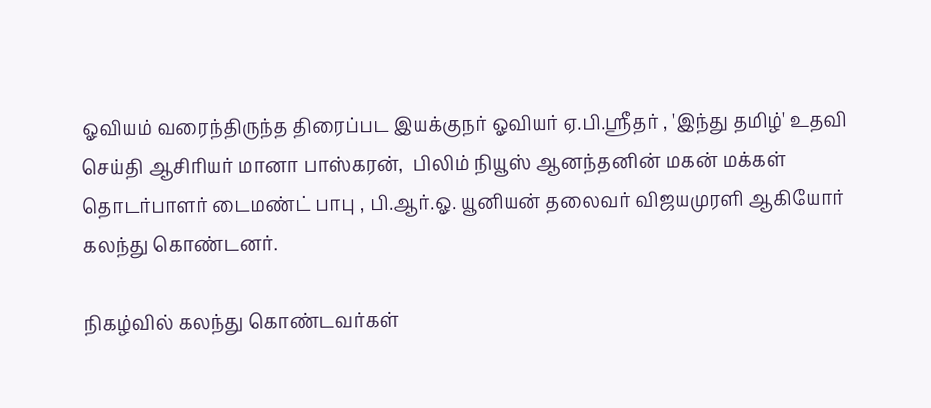ஓவியம் வரைந்திருந்த திரைப்பட இயக்குநர் ஓவியர் ஏ.பி.ஸ்ரீதர் , 'இந்து தமிழ்' உதவி  செய்தி ஆசிரியர் மானா பாஸ்கரன்,  பிலிம் நியூஸ் ஆனந்தனின் மகன் மக்கள் தொடர்பாளர் டைமண்ட் பாபு , பி.ஆர்.ஓ. யூனியன் தலைவர் விஜயமுரளி ஆகியோர்  கலந்து கொண்டனர்.

நிகழ்வில் கலந்து கொண்டவர்கள்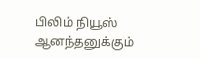பிலிம் நியூஸ் ஆனந்தனுக்கும்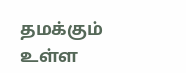தமக்கும் உள்ள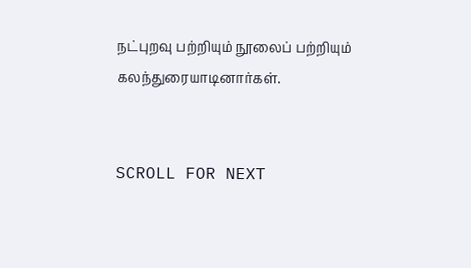நட்புறவு பற்றியும் நூலைப் பற்றியும் கலந்துரையாடினார்கள்.


SCROLL FOR NEXT